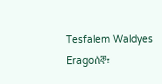Tesfalem Waldyes Eragoሰኞ፣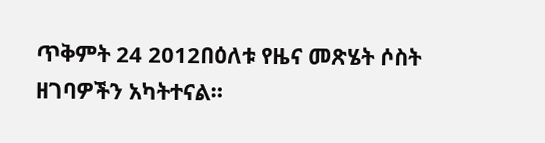ጥቅምት 24 2012በዕለቱ የዜና መጽሄት ሶስት ዘገባዎችን አካትተናል።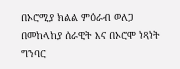በኦሮሚያ ክልል ምዕራብ ወለጋ በመከላከያ ሰራዊት እና በኦሮሞ ነጻነት ግንባር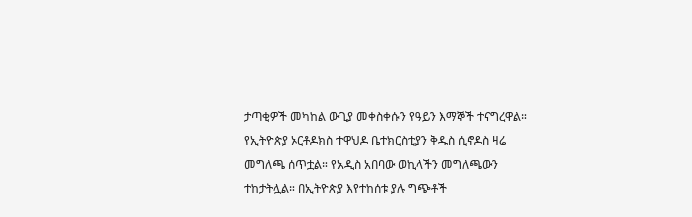ታጣቂዎች መካከል ውጊያ መቀስቀሱን የዓይን እማኞች ተናግረዋል። የኢትዮጵያ ኦርቶዶክስ ተዋህዶ ቤተክርስቲያን ቅዱስ ሲኖዶስ ዛሬ መግለጫ ሰጥቷል። የአዲስ አበባው ወኪላችን መግለጫውን ተከታትሏል። በኢትዮጵያ እየተከሰቱ ያሉ ግጭቶች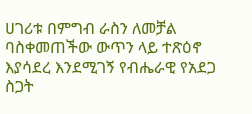ሀገሪቱ በምግብ ራስን ለመቻል ባስቀመጠችው ውጥን ላይ ተጽዕኖ እያሳደረ እንደሚገኝ የብሔራዊ የአደጋ ስጋት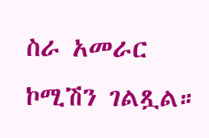ስራ አመራር ኮሚሽን ገልጿል።